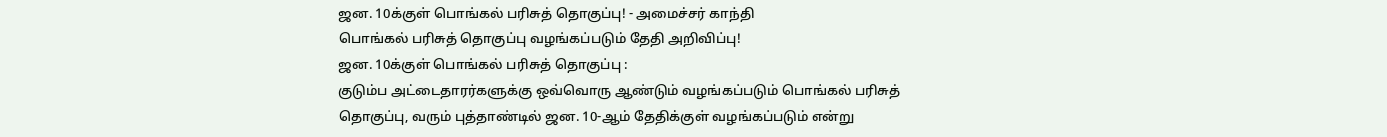ஜன. 10க்குள் பொங்கல் பரிசுத் தொகுப்பு! - அமைச்சர் காந்தி
பொங்கல் பரிசுத் தொகுப்பு வழங்கப்படும் தேதி அறிவிப்பு!
ஜன. 10க்குள் பொங்கல் பரிசுத் தொகுப்பு :
குடும்ப அட்டைதாரர்களுக்கு ஒவ்வொரு ஆண்டும் வழங்கப்படும் பொங்கல் பரிசுத் தொகுப்பு, வரும் புத்தாண்டில் ஜன. 10-ஆம் தேதிக்குள் வழங்கப்படும் என்று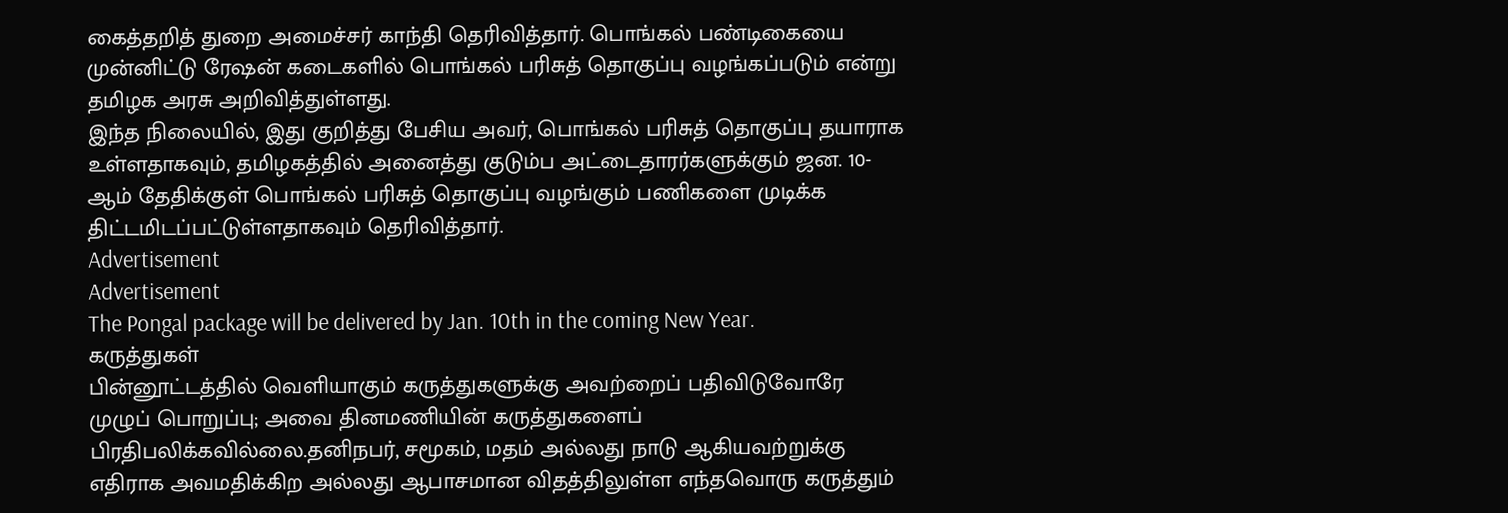கைத்தறித் துறை அமைச்சர் காந்தி தெரிவித்தார். பொங்கல் பண்டிகையை முன்னிட்டு ரேஷன் கடைகளில் பொங்கல் பரிசுத் தொகுப்பு வழங்கப்படும் என்று தமிழக அரசு அறிவித்துள்ளது.
இந்த நிலையில், இது குறித்து பேசிய அவர், பொங்கல் பரிசுத் தொகுப்பு தயாராக உள்ளதாகவும், தமிழகத்தில் அனைத்து குடும்ப அட்டைதாரர்களுக்கும் ஜன. 10-ஆம் தேதிக்குள் பொங்கல் பரிசுத் தொகுப்பு வழங்கும் பணிகளை முடிக்க திட்டமிடப்பட்டுள்ளதாகவும் தெரிவித்தார்.
Advertisement
Advertisement
The Pongal package will be delivered by Jan. 10th in the coming New Year.
கருத்துகள்
பின்னூட்டத்தில் வெளியாகும் கருத்துகளுக்கு அவற்றைப் பதிவிடுவோரே முழுப் பொறுப்பு; அவை தினமணியின் கருத்துகளைப் பிரதிபலிக்கவில்லை.தனிநபர், சமூகம், மதம் அல்லது நாடு ஆகியவற்றுக்கு எதிராக அவமதிக்கிற அல்லது ஆபாசமான விதத்திலுள்ள எந்தவொரு கருத்தும்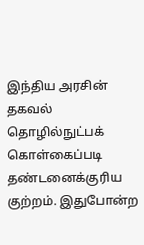இந்திய அரசின் தகவல் தொழில்நுட்பக் கொள்கைப்படி தண்டனைக்குரிய குற்றம். இதுபோன்ற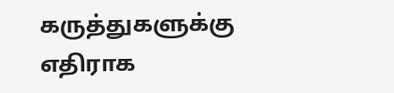கருத்துகளுக்கு எதிராக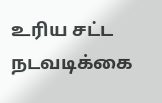உரிய சட்ட நடவடிக்கை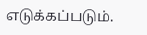எடுக்கப்படும்.